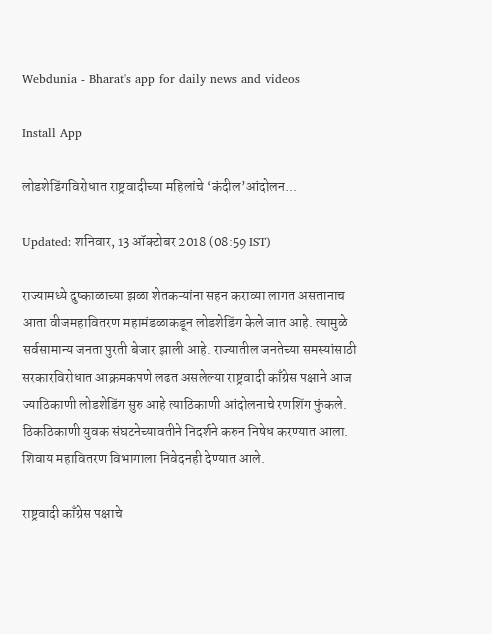Webdunia - Bharat's app for daily news and videos

Install App

लोडशेडिंगविरोधात राष्ट्रवादीच्या महिलांचे ‘कंदील’आंदोलन...

Updated: शनिवार, 13 ऑक्टोबर 2018 (08:59 IST)

राज्यामध्ये दुष्काळाच्या झळा शेतकऱ्यांना सहन कराव्या लागत असतानाच आता वीजमहावितरण महामंडळाकडून लोडशेडिंग केले जात आहे. त्यामुळे सर्वसामान्य जनता पुरती बेजार झाली आहे. राज्यातील जनतेच्या समस्यांसाठी सरकारविरोधात आक्रमकपणे लढत असलेल्या राष्ट्रवादी काँग्रेस पक्षाने आज ज्याठिकाणी लोडशेडिंग सुरु आहे त्याठिकाणी आंदोलनाचे रणशिंग फुंकले. ठिकठिकाणी युवक संघटनेच्यावतीने निदर्शने करुन निषेध करण्यात आला. शिवाय महावितरण विभागाला निवेदनही देण्यात आले.

राष्ट्रवादी काँग्रेस पक्षाचे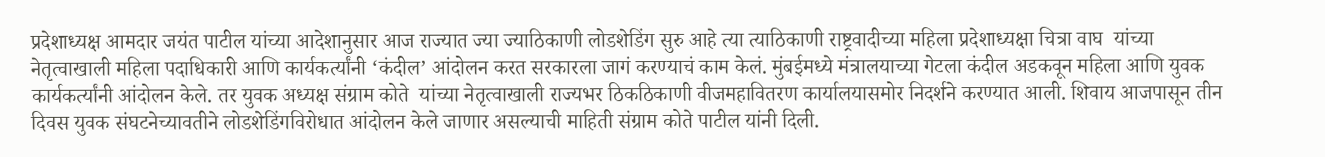प्रदेशाध्यक्ष आमदार जयंत पाटील यांच्या आदेशानुसार आज राज्यात ज्या ज्याठिकाणी लोडशेडिंग सुरु आहे त्या त्याठिकाणी राष्ट्रवादीच्या महिला प्रदेशाध्यक्षा चित्रा वाघ  यांच्या नेतृत्वाखाली महिला पदाधिकारी आणि कार्यकर्त्यांनी ‘कंदील’ आंदोलन करत सरकारला जागं करण्याचं काम केलं. मुंबईमध्ये मंत्रालयाच्या गेटला कंदील अडकवून महिला आणि युवक कार्यकर्त्यांनी आंदोलन केले. तर युवक अध्यक्ष संग्राम कोते  यांच्या नेतृत्वाखाली राज्यभर ठिकठिकाणी वीजमहावितरण कार्यालयासमोर निदर्शने करण्यात आली. शिवाय आजपासून तीन दिवस युवक संघटनेच्यावतीने लोडशेडिंगविरोधात आंदोलन केले जाणार असल्याची माहिती संग्राम कोते पाटील यांनी दिली.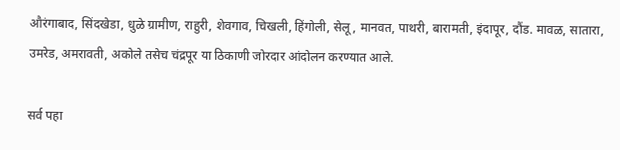औरंगाबाद, सिंदखेडा, धुळे ग्रामीण, राहुरी, शेवगाव, चिखली, हिंगोली, सेलू, मानवत, पाथरी, बारामती, इंदापूर, दौंड. मावळ, सातारा, उमरेड, अमरावती, अकोले तसेच चंद्रपूर या ठिकाणी जोरदार आंदोलन करण्यात आले.

सर्व पहा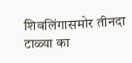शिवलिंगासमोर तीनदा टाळ्या का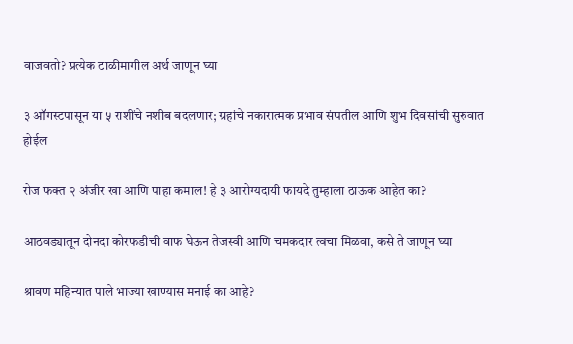वाजवतो? प्रत्येक टाळीमागील अर्थ जाणून घ्या

३ ऑगस्टपासून या ५ राशींचे नशीब बदलणार; ग्रहांचे नकारात्मक प्रभाव संपतील आणि शुभ दिवसांची सुरुवात होईल

रोज फक्त २ अंजीर खा आणि पाहा कमाल! हे ३ आरोग्यदायी फायदे तुम्हाला ठाऊक आहेत का?

आठवड्यातून दोनदा कोरफडीची वाफ घेऊन तेजस्वी आणि चमकदार त्वचा मिळवा, कसे ते जाणून घ्या

श्रावण महिन्यात पाले भाज्या खाण्यास मनाई का आहे?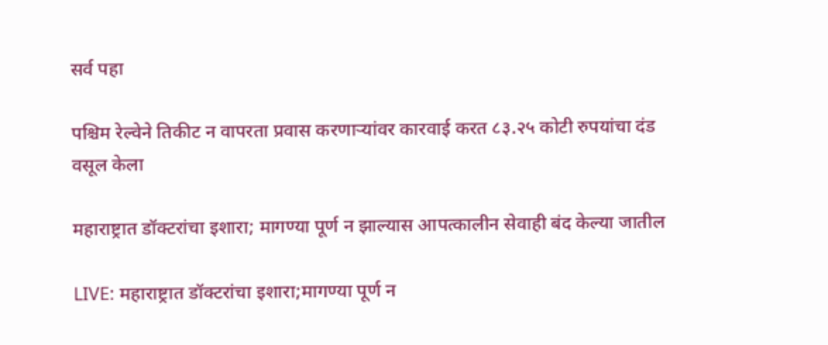सर्व पहा

पश्चिम रेल्वेने तिकीट न वापरता प्रवास करणाऱ्यांवर कारवाई करत ८३.२५ कोटी रुपयांचा दंड वसूल केला

महाराष्ट्रात डॉक्टरांचा इशारा; मागण्या पूर्ण न झाल्यास आपत्कालीन सेवाही बंद केल्या जातील

LIVE: महाराष्ट्रात डॉक्टरांचा इशारा;मागण्या पूर्ण न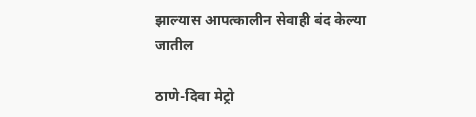झाल्यास आपत्कालीन सेवाही बंद केल्या जातील

ठाणे-दिवा मेट्रो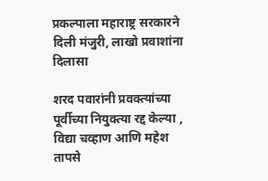प्रकल्पाला महाराष्ट्र सरकारने दिली मंजुरी, लाखो प्रवाशांना दिलासा

शरद पवारांनी प्रवक्त्यांच्या पूर्वीच्या नियुक्त्या रद्द केल्या , विद्या चव्हाण आणि महेश तापसे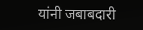यांनी जबाबदारी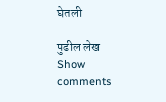घेतली

पुढील लेख
Show comments